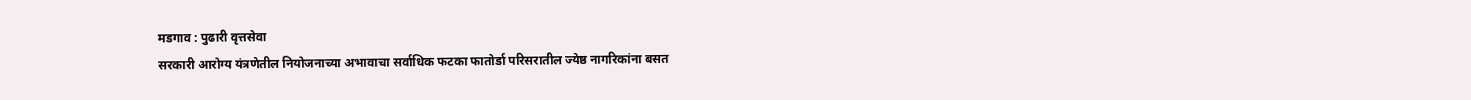मडगाव : पुढारी वृत्तसेवा
सरकारी आरोग्य यंत्रणेतील नियोजनाच्या अभावाचा सर्वाधिक फटका फातोर्डा परिसरातील ज्येष्ठ नागरिकांना बसत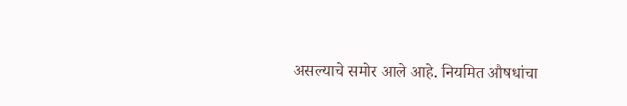असल्याचे समोर आले आहे. नियमित औषधांचा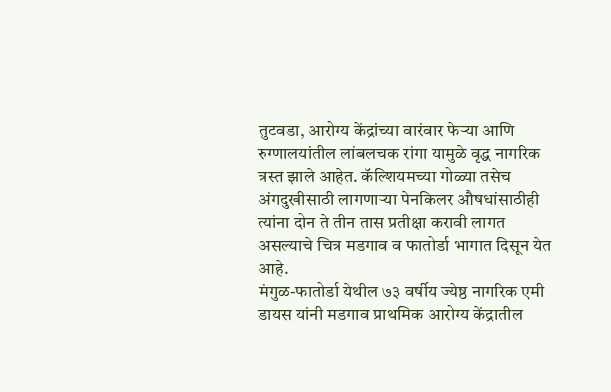तुटवडा, आरोग्य केंद्रांच्या वारंवार फेऱ्या आणि रुग्णालयांतील लांबलचक रांगा यामुळे वृद्ध नागरिक त्रस्त झाले आहेत. कॅल्शियमच्या गोळ्या तसेच अंगदुखीसाठी लागणाऱ्या पेनकिलर औषधांसाठीही त्यांना दोन ते तीन तास प्रतीक्षा करावी लागत असल्याचे चित्र मडगाव व फातोर्डा भागात दिसून येत आहे.
मंगुळ-फातोर्डा येथील ७३ वर्षीय ज्येष्ठ नागरिक एमी डायस यांनी मडगाव प्राथमिक आरोग्य केंद्रातील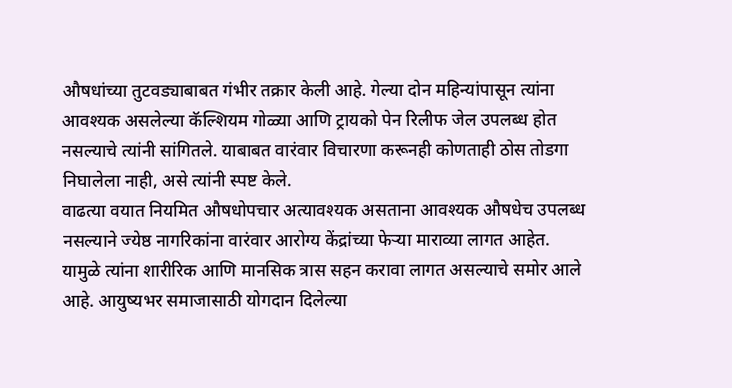औषधांच्या तुटवड्याबाबत गंभीर तक्रार केली आहे. गेल्या दोन महिन्यांपासून त्यांना आवश्यक असलेल्या कॅल्शियम गोळ्या आणि ट्रायको पेन रिलीफ जेल उपलब्ध होत नसल्याचे त्यांनी सांगितले. याबाबत वारंवार विचारणा करूनही कोणताही ठोस तोडगा निघालेला नाही, असे त्यांनी स्पष्ट केले.
वाढत्या वयात नियमित औषधोपचार अत्यावश्यक असताना आवश्यक औषधेच उपलब्ध नसल्याने ज्येष्ठ नागरिकांना वारंवार आरोग्य केंद्रांच्या फेऱ्या माराव्या लागत आहेत. यामुळे त्यांना शारीरिक आणि मानसिक त्रास सहन करावा लागत असल्याचे समोर आले आहे. आयुष्यभर समाजासाठी योगदान दिलेल्या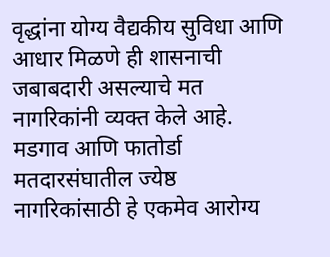वृद्धांना योग्य वैद्यकीय सुविधा आणि आधार मिळणे ही शासनाची जबाबदारी असल्याचे मत नागरिकांनी व्यक्त केले आहे.
मडगाव आणि फातोर्डा मतदारसंघातील ज्येष्ठ नागरिकांसाठी हे एकमेव आरोग्य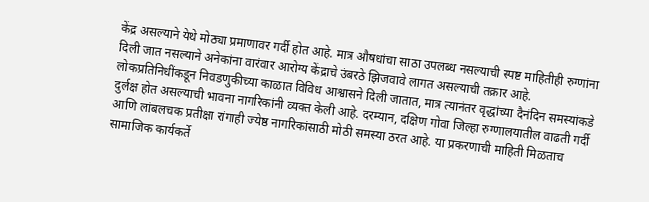केंद्र असल्याने येथे मोठ्या प्रमाणावर गर्दी होत आहे. मात्र औषधांचा साठा उपलब्ध नसल्याची स्पष्ट माहितीही रुग्णांना दिली जात नसल्याने अनेकांना वारंवार आरोग्य केंद्राचे उंबरठे झिजवावे लागत असल्याची तक्रार आहे.
लोकप्रतिनिधींकडून निवडणुकीच्या काळात विविध आश्वासने दिली जातात, मात्र त्यानंतर वृद्धांच्या दैनंदिन समस्यांकडे दुर्लक्ष होत असल्याची भावना नागरिकांनी व्यक्त केली आहे. दरम्यान, दक्षिण गोवा जिल्हा रुग्णालयातील वाढती गर्दी आणि लांबलचक प्रतीक्षा रांगाही ज्येष्ठ नागरिकांसाठी मोठी समस्या ठरत आहे. या प्रकरणाची माहिती मिळताच सामाजिक कार्यकर्ते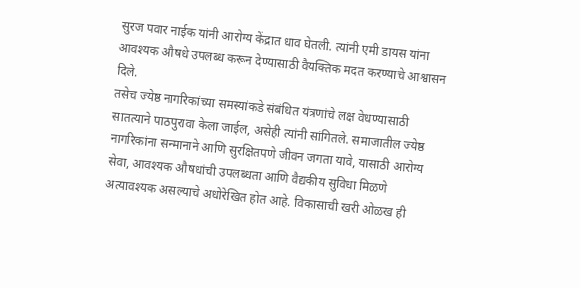सुरज पवार नाईक यांनी आरोग्य केंद्रात धाव घेतली. त्यांनी एमी डायस यांना आवश्यक औषधे उपलब्ध करून देण्यासाठी वैयक्तिक मदत करण्याचे आश्वासन दिले.
तसेच ज्येष्ठ नागरिकांच्या समस्यांकडे संबंधित यंत्रणांचे लक्ष वेधण्यासाठी सातत्याने पाठपुरावा केला जाईल, असेही त्यांनी सांगितले. समाजातील ज्येष्ठ नागरिकांना सन्मानाने आणि सुरक्षितपणे जीवन जगता यावे, यासाठी आरोग्य सेवा, आवश्यक औषधांची उपलब्धता आणि वैद्यकीय सुविधा मिळणे अत्यावश्यक असल्याचे अधोरेखित होत आहे. विकासाची खरी ओळख ही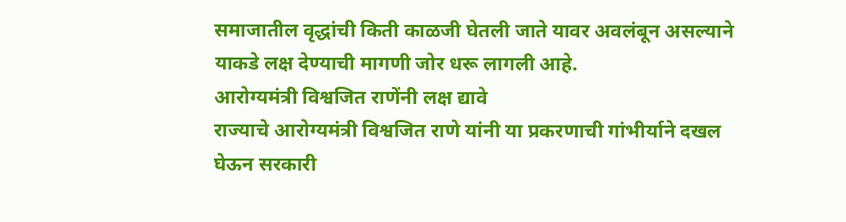समाजातील वृद्धांची किती काळजी घेतली जाते यावर अवलंबून असल्याने याकडे लक्ष देण्याची मागणी जोर धरू लागली आहे.
आरोग्यमंत्री विश्वजित राणेंनी लक्ष द्यावे
राज्याचे आरोग्यमंत्री विश्वजित राणे यांनी या प्रकरणाची गांभीर्याने दखल घेऊन सरकारी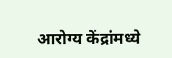आरोग्य केंद्रांमध्ये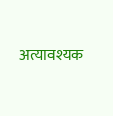अत्यावश्यक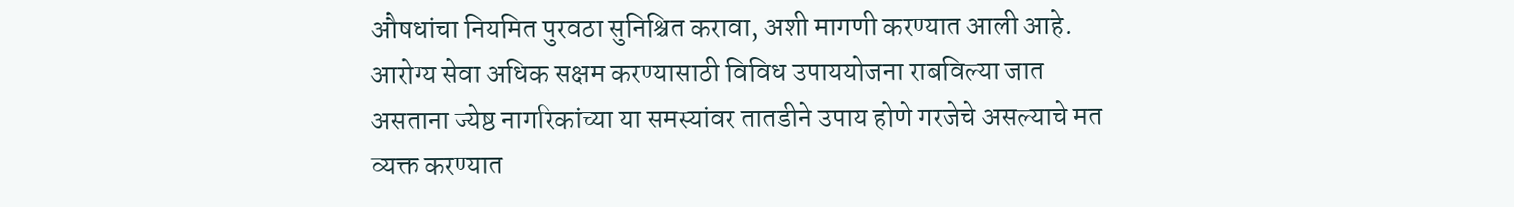औषधांचा नियमित पुरवठा सुनिश्चित करावा, अशी मागणी करण्यात आली आहे. आरोग्य सेवा अधिक सक्षम करण्यासाठी विविध उपाययोजना राबविल्या जात असताना ज्येष्ठ नागरिकांच्या या समस्यांवर तातडीने उपाय होणे गरजेचे असल्याचे मत व्यक्त करण्यात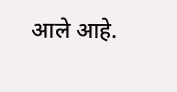आले आहे.